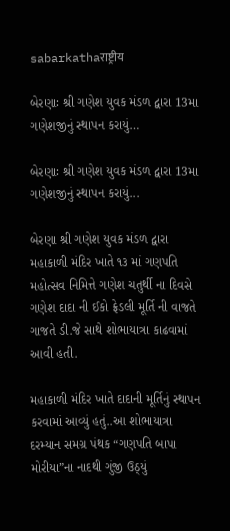sabarkathaराष्ट्रीय

બેરણાઃ શ્રી ગણેશ યુવક મંડળ દ્વારા 13મા ગણેશજીનું સ્થાપન કરાયું…

બેરણાઃ શ્રી ગણેશ યુવક મંડળ દ્વારા 13મા ગણેશજીનું સ્થાપન કરાયું...

બેરણા શ્રી ગણેશ યુવક મંડળ દ્વારા મહાકાળી મંદિર ખાતે ૧૩ માં ગણપતિ મહોત્સવ નિમિત્તે ગણેશ ચતુર્થી ના દિવસે ગણેશ દાદા ની ઈકો ફ્રેડલી મૂર્તિ ની વાજતે ગાજતે ડી.જે સાથે શોભાયાત્રા કાઢવામાં આવી હતી.

મહાકાળી મંદિર ખાતે દાદાની મૂર્તિનું સ્થાપન કરવામાં આવ્યું હતું..આ શોભાયાત્રા દરમ્યાન સમગ્ર પંથક “ગણપતિ બાપા મોરીયા”ના નાદથી ગુંજી ઉઠ્યું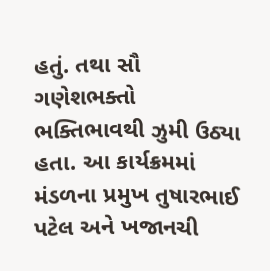હતું. તથા સૌ ગણેશભક્તો ભક્તિભાવથી ઝુમી ઉઠ્યા હતા. આ કાર્યક્રમમાં મંડળના પ્રમુખ તુષારભાઈ પટેલ અને ખજાનચી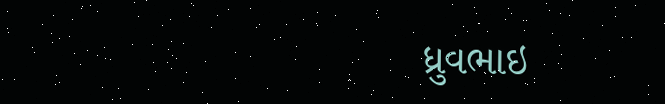ધ્રુવભાઇ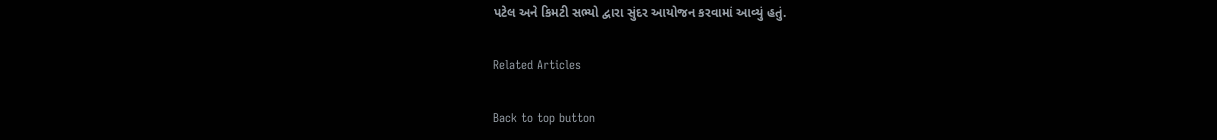પટેલ અને કિમટી સભ્યો દ્વારા સુંદર આયોજન કરવામાં આવ્યું હતું.

Related Articles

Back to top button